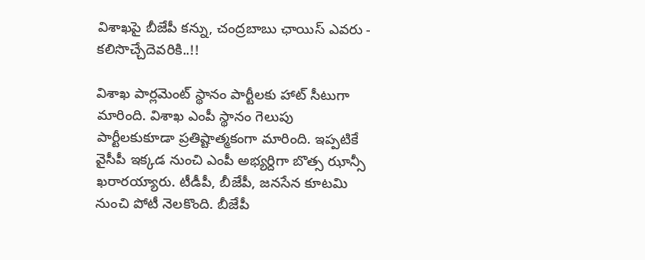విశాఖపై బీజేపీ కన్ను, చంద్రబాబు ఛాయిస్ ఎవరు - కలిసొచ్చేదెవరికి..!!

విశాఖ పార్లమెంట్ స్థానం పార్టీలకు హాట్ సీటుగా మారింది. విశాఖ ఎంపీ స్థానం గెలుపు పార్టీలకుకూడా ప్రతిష్టాత్మకంగా మారింది. ఇప్పటికే వైసీపీ ఇక్కడ నుంచి ఎంపీ అభ్యర్దిగా బొత్స ఝాన్సీ ఖరారయ్యారు. టీడీపీ, బీజేపీ, జనసేన కూటమి నుంచి పోటీ నెలకొంది. బీజేపీ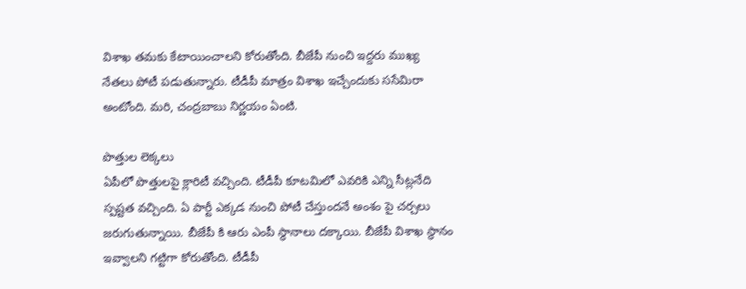విశాఖ తమకు కేటాయించాలని కోరుతోంది. బీజేపీ నుంచి ఇద్దరు ముఖ్య నేతలు పోటీ పడుతున్నారు. టీడీపీ మాత్రం విశాఖ ఇచ్చేందుకు ససేమిరా అంటోంది. మరి, చంద్రబాబు నిర్ణయం ఏంటి.

పొత్తుల లెక్కలు
ఏపీలో పొత్తులపై క్లారిటీ వచ్చింది. టీడీపీ కూటమిలో ఎవరికి ఎన్ని సీట్లనేది స్పష్టత వచ్చింది. ఏ పార్టీ ఎక్కడ నుంచి పోటీ చేస్తుందనే అంశం పై చర్చలు జరుగుతున్నాయి. బీజేపీ కి ఆరు ఎంపీ స్థానాలు దక్కాయి. బీజేపీ విశాఖ స్థానం ఇవ్వాలని గట్టిగా కోరుతోంది. టీడీపీ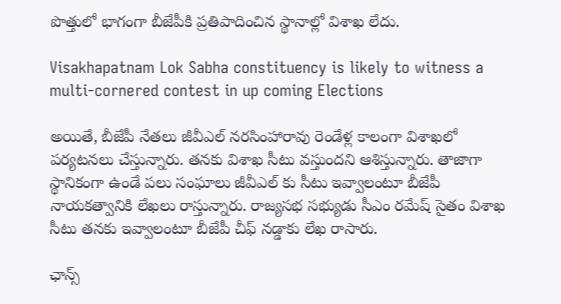పొత్తులో భాగంగా బీజేపీకి ప్రతిపాదించిన స్థానాల్లో విశాఖ లేదు.

Visakhapatnam Lok Sabha constituency is likely to witness a multi-cornered contest in up coming Elections

అయితే, బీజేపీ నేతలు జీవీఎల్ నరసింహారావు రెండేళ్ల కాలంగా విశాఖలో పర్యటనలు చేస్తున్నారు. తనకు విశాఖ సీటు వస్తుందని ఆశిస్తున్నారు. తాజాగా స్థానికంగా ఉండే పలు సంఘాలు జీవీఎల్ కు సీటు ఇవ్వాలంటూ బీజేపీ నాయకత్వానికి లేఖలు రాస్తున్నారు. రాజ్యసభ సభ్యుడు సీఎం రమేష్ సైతం విశాఖ సీటు తనకు ఇవ్వాలంటూ బీజేపీ చీఫ్ నడ్డాకు లేఖ రాసారు.

ఛాన్స్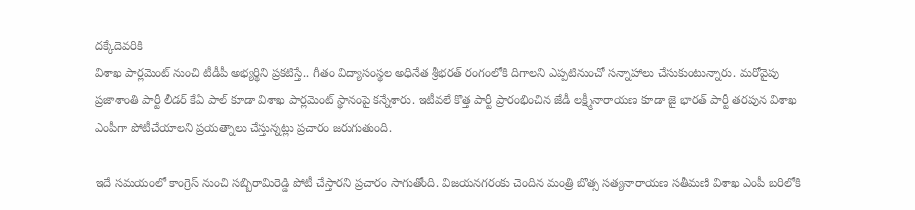దక్కేదెవరికి
విశాఖ పార్లమెంట్ నుంచి టీడీపీ అభ్యర్థిని ప్రకటిస్తే.. గీతం విద్యాసంస్థల అధినేత శ్రీభరత్ రంగంలోకి దిగాలని ఎప్పటినుంచో సన్నాహాలు చేసుకుంటున్నారు. మరోవైపు ప్రజాశాంతి పార్టీ లీడర్ కేఏ పాల్ కూడా విశాఖ పార్లమెంట్ స్థానంపై కన్నేశారు. ఇటీవలే కొత్త పార్టీ ప్రారంభించిన జేడీ లక్ష్మీనారాయణ కూడా జై భారత్ పార్టీ తరపున విశాఖ ఎంపీగా పోటీచేయాలని ప్రయత్నాలు చేస్తున్నట్లు ప్రచారం జరుగుతుంది.

ఇదే సమయంలో కాంగ్రెస్ నుంచి సబ్బిరామిరెడ్డి పోటీ చేస్తారని ప్రచారం సాగుతోంది. విజయనగరంకు చెందిన మంత్రి బొత్స సత్యనారాయణ సతీమణి విశాఖ ఎంపీ బరిలోకి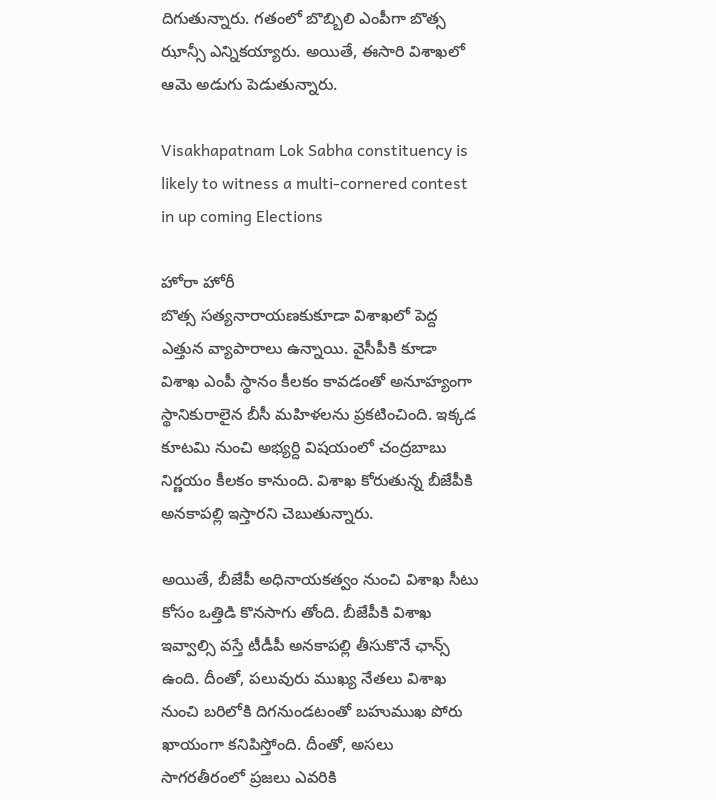దిగుతున్నారు. గతంలో బొబ్బిలి ఎంపీగా బొత్స ఝాన్సీ ఎన్నికయ్యారు. అయితే, ఈసారి విశాఖలో ఆమె అడుగు పెడుతున్నారు.

Visakhapatnam Lok Sabha constituency is likely to witness a multi-cornered contest in up coming Elections

హోరా హోరీ
బొత్స సత్యనారాయణకుకూడా విశాఖలో పెద్ద ఎత్తున వ్యాపారాలు ఉన్నాయి. వైసీపీకి కూడా విశాఖ ఎంపీ స్థానం కీలకం కావడంతో అనూహ్యంగా స్థానికురాలైన బీసీ మహిళలను ప్రకటించింది. ఇక్కడ కూటమి నుంచి అభ్యర్ది విషయంలో చంద్రబాబు నిర్ణయం కీలకం కానుంది. విశాఖ కోరుతున్న బీజేపీకి అనకాపల్లి ఇస్తారని చెబుతున్నారు.

అయితే, బీజేపీ అధినాయకత్వం నుంచి విశాఖ సీటు కోసం ఒత్తిడి కొనసాగు తోంది. బీజేపీకి విశాఖ ఇవ్వాల్సి వస్తే టీడీపీ అనకాపల్లి తీసుకొనే ఛాన్స్ ఉంది. దీంతో, పలువురు ముఖ్య నేతలు విశాఖ నుంచి బరిలోకి దిగనుండటంతో బహుముఖ పోరు ఖాయంగా కనిపిస్తోంది. దీంతో, అసలు సాగరతీరంలో ప్రజలు ఎవరికి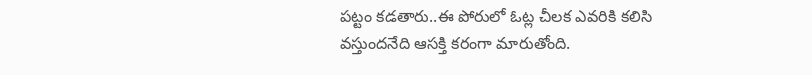పట్టం కడతారు..ఈ పోరులో ఓట్ల చీలక ఎవరికి కలిసి వస్తుందనేది ఆసక్తి కరంగా మారుతోంది.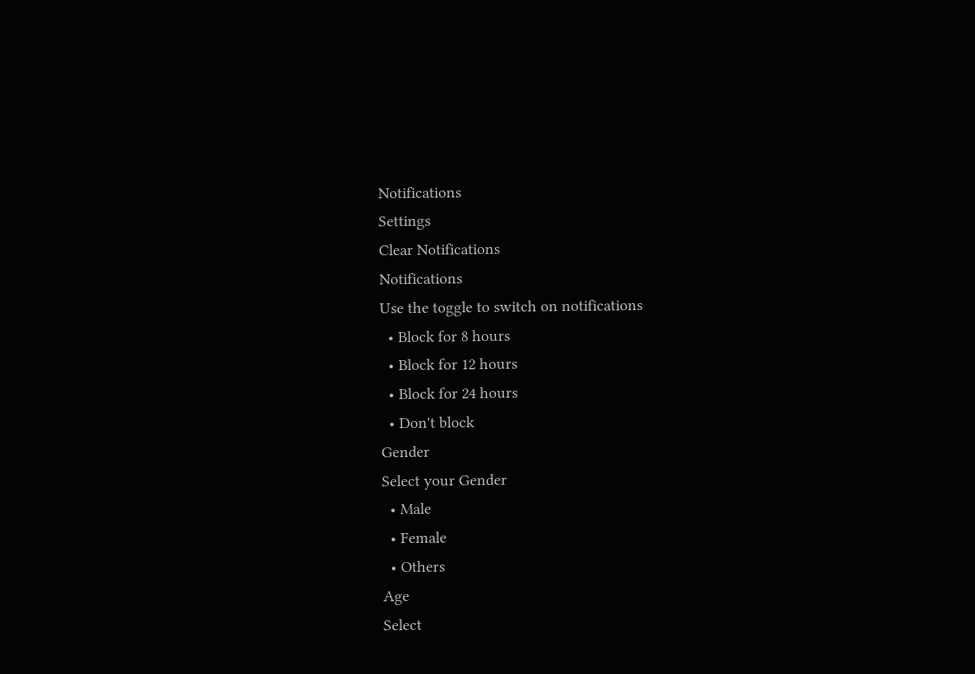Notifications
Settings
Clear Notifications
Notifications
Use the toggle to switch on notifications
  • Block for 8 hours
  • Block for 12 hours
  • Block for 24 hours
  • Don't block
Gender
Select your Gender
  • Male
  • Female
  • Others
Age
Select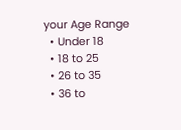your Age Range
  • Under 18
  • 18 to 25
  • 26 to 35
  • 36 to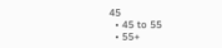45
  • 45 to 55
  • 55+